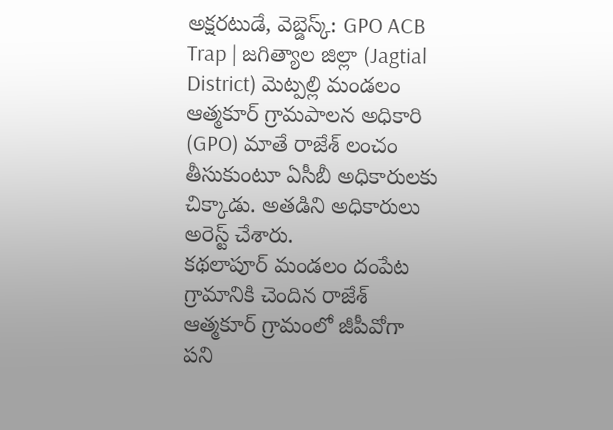అక్షరటుడే, వెబ్డెస్క్: GPO ACB Trap | జగిత్యాల జిల్లా (Jagtial District) మెట్పల్లి మండలం ఆత్మకూర్ గ్రామపాలన అధికారి (GPO) మాతే రాజేశ్ లంచం తీసుకుంటూ ఏసీబీ అధికారులకు చిక్కాడు. అతడిని అధికారులు అరెస్ట్ చేశారు.
కథలాపూర్ మండలం దంపేట గ్రామానికి చెందిన రాజేశ్ ఆత్మకూర్ గ్రామంలో జీపీవోగా పని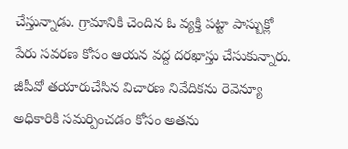చేస్తున్నాడు. గ్రామానికి చెందిన ఓ వ్యక్తి పట్టా పాస్బుక్లో పేరు సవరణ కోసం ఆయన వద్ద దరఖాస్తు చేసుకున్నారు. జీపీవో తయారుచేసిన విచారణ నివేదికను రెవెన్యూ అధికారికి సమర్పించడం కోసం అతను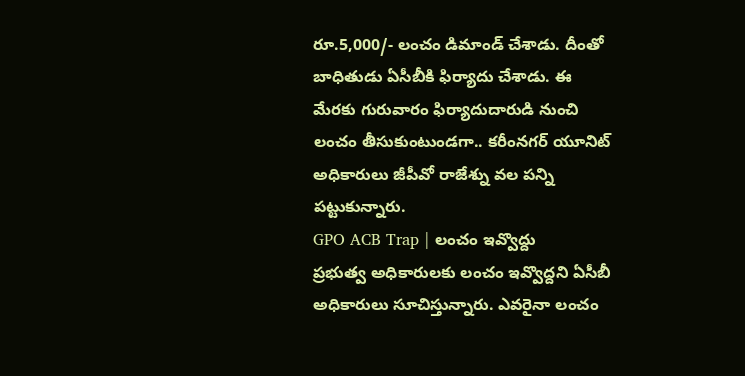రూ.5,000/- లంచం డిమాండ్ చేశాడు. దీంతో బాధితుడు ఏసీబీకి ఫిర్యాదు చేశాడు. ఈ మేరకు గురువారం ఫిర్యాదుదారుడి నుంచి లంచం తీసుకుంటుండగా.. కరీంనగర్ యూనిట్ అధికారులు జీపీవో రాజేశ్ను వల పన్ని పట్టుకున్నారు.
GPO ACB Trap | లంచం ఇవ్వొద్దు
ప్రభుత్వ అధికారులకు లంచం ఇవ్వొద్దని ఏసీబీ అధికారులు సూచిస్తున్నారు. ఎవరైనా లంచం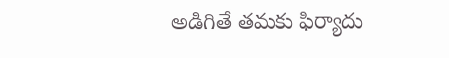అడిగితే తమకు ఫిర్యాదు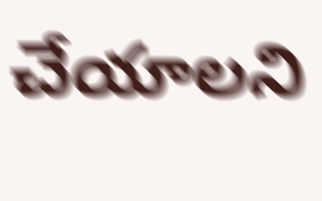చేయాలని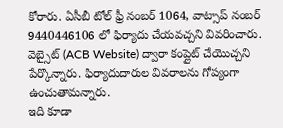కోరారు. ఏసీబీ టోల్ ఫ్రీ నంబర్ 1064, వాట్సాప్ నంబర్ 9440446106 లో ఫిర్యాదు చేయవచ్చని వివరించారు. వెబ్సైట్ (ACB Website) ద్వారా కంప్లైట్ చేయొచ్చని పేర్కొన్నారు. ఫిర్యాదుదారుల వివరాలను గోప్యంగా ఉంచుతామన్నారు.
ఇది కూడా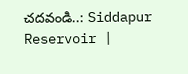చదవండి..: Siddapur Reservoir |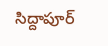సిద్దాపూర్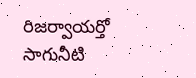రిజర్వాయర్తో సాగునీటి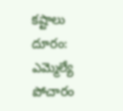కష్టాలు దూరం: ఎమ్మెల్యే పోచారం